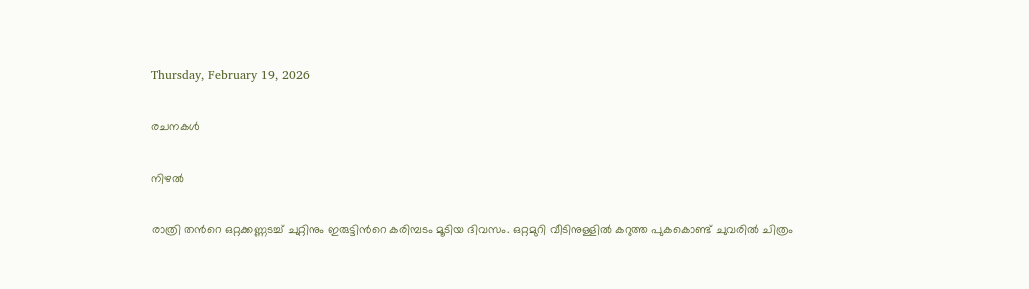Thursday, February 19, 2026

രചനകൾ

നിഴൽ

രാത്രി തന്‍റെ ഒറ്റക്കണ്ണടച്ച് ചുറ്റിനും ഇരുട്ടിന്‍റെ കരിമ്പടം മൂടിയ ദിവസം. ഒറ്റമുറി വീടിനുള്ളില്‍ കറുത്ത പുകകൊണ്ട് ചുവരില്‍ ചിത്രം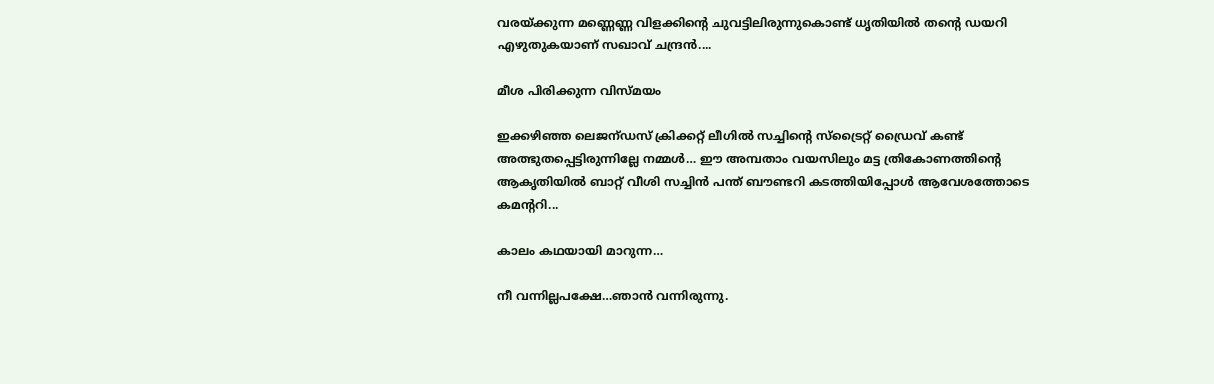വരയ്ക്കുന്ന മണ്ണെണ്ണ വിളക്കിന്‍റെ ചുവട്ടിലിരുന്നുകൊണ്ട് ധൃതിയില്‍ തന്‍റെ ഡയറി എഴുതുകയാണ് സഖാവ് ചന്ദ്രന്‍....

മീശ പിരിക്കുന്ന വിസ്മയം

ഇക്കഴിഞ്ഞ ലെജന്ഡസ് ക്രിക്കറ്റ് ലീഗിൽ സച്ചിന്റെ സ്‌ട്രൈറ്റ് ഡ്രൈവ് കണ്ട് അത്ഭുതപ്പെട്ടിരുന്നില്ലേ നമ്മൾ… ഈ അമ്പതാം വയസിലും മട്ട ത്രികോണത്തിന്റെ ആകൃതിയിൽ ബാറ്റ് വീശി സച്ചിൻ പന്ത് ബൗണ്ടറി കടത്തിയിപ്പോൾ ആവേശത്തോടെ കമന്ററി...

കാലം കഥയായി മാറുന്ന…

നീ വന്നില്ലപക്ഷേ…ഞാന്‍ വന്നിരുന്നു.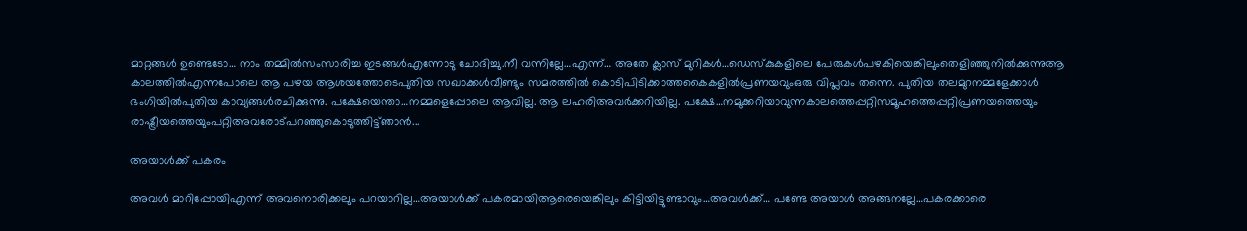മാറ്റങ്ങള്‍ ഉണ്ടെടോ… നാം തമ്മില്‍സംസാരിച്ച ഇടങ്ങള്‍എന്നോടു ചോദിച്ചു.നീ വന്നില്ലേ…എന്ന്… അതേ ക്ലാസ് മുറികള്‍…ഡെസ്‌കുകളിലെ പേരുകള്‍പഴകിയെങ്കിലുംതെളിഞ്ഞുനില്‍ക്കുന്നുആ കാലത്തില്‍എന്നപോലെ ആ പഴയ ആശയത്തോടെപുതിയ സഖാക്കള്‍വീണ്ടും സമരത്തില്‍ കൊടിപിടിക്കാത്തകൈകളില്‍പ്രണയവുംഒരു വിപ്ലവം തന്നെ. പുതിയ തലമുറനമ്മളേക്കാള്‍ ഭംഗിയില്‍പുതിയ കാവ്യങ്ങള്‍രചിക്കുന്നു. പക്ഷേയെന്താ…നമ്മളെപ്പോലെ ആവില്ല. ആ ലഹരിഅവര്‍ക്കറിയില്ല. പക്ഷേ…നമുക്കറിയാവുന്നകാലത്തെപ്പറ്റിസമൂഹത്തെപ്പറ്റിപ്രണയത്തെയും രാഷ്ട്രീയത്തെയുംപറ്റിഅവരോട്പറഞ്ഞുകൊടുത്തിട്ട്ഞാന്‍...

അയാള്‍ക്ക് പകരം

അവള്‍ മാറിപ്പോയിഎന്ന് അവനൊരിക്കലും പറയാറില്ല…അയാള്‍ക്ക് പകരമായിആരെയെങ്കിലും കിട്ടിയിട്ടുണ്ടാവും…അവള്‍ക്ക്… പണ്ടേ അയാള്‍ അങ്ങനല്ലേ…പകരക്കാരെ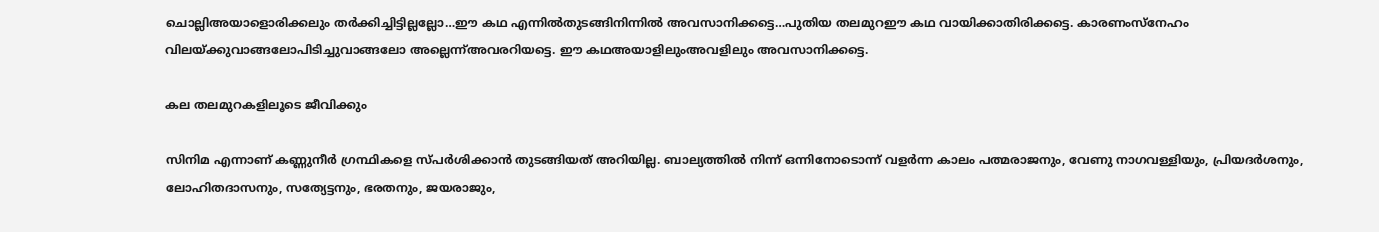ചൊല്ലിഅയാളൊരിക്കലും തര്‍ക്കിച്ചിട്ടില്ലല്ലോ…ഈ കഥ എന്നില്‍തുടങ്ങിനിന്നില്‍ അവസാനിക്കട്ടെ…പുതിയ തലമുറഈ കഥ വായിക്കാതിരിക്കട്ടെ. കാരണംസ്‌നേഹം വിലയ്ക്കുവാങ്ങലോപിടിച്ചുവാങ്ങലോ അല്ലെന്ന്അവരറിയട്ടെ. ഈ കഥഅയാളിലുംഅവളിലും അവസാനിക്കട്ടെ.

കല തലമുറകളിലൂടെ ജീവിക്കും

സിനിമ എന്നാണ് കണ്ണുനീർ ഗ്രന്ഥികളെ സ്പർശിക്കാൻ തുടങ്ങിയത് അറിയില്ല. ബാല്യത്തിൽ നിന്ന് ഒന്നിനോടൊന്ന് വളർന്ന കാലം പത്മരാജനും, വേണു നാഗവള്ളിയും, പ്രിയദർശനും, ലോഹിതദാസനും, സത്യേട്ടനും, ഭരതനും, ജയരാജും,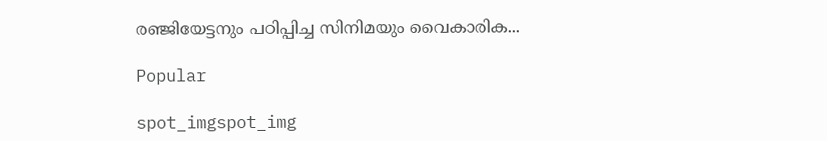രഞ്ജിയേട്ടനും പഠിപ്പിച്ച സിനിമയും വൈകാരിക...

Popular

spot_imgspot_img